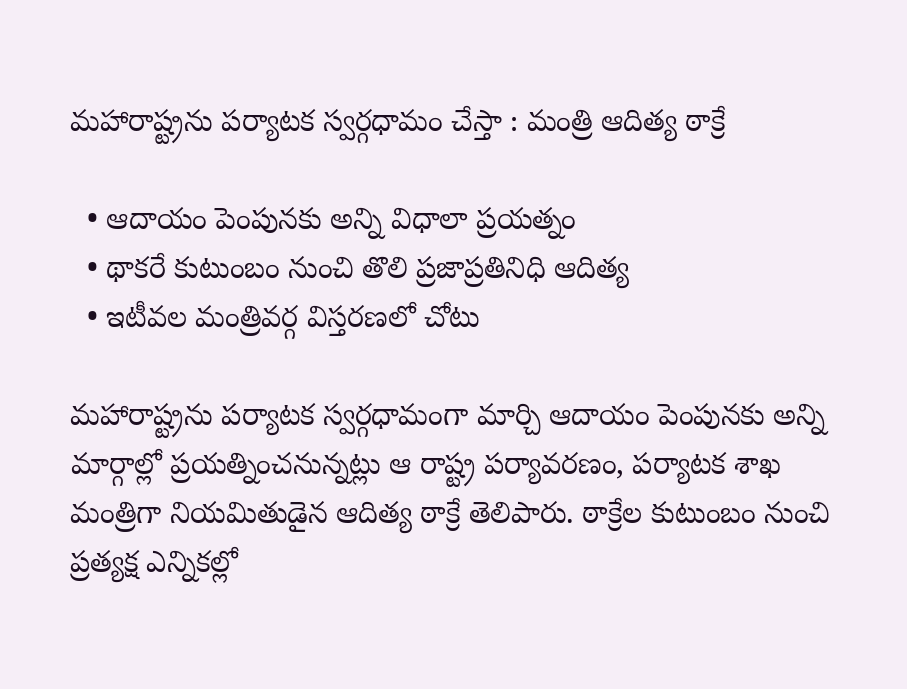మహారాష్ట్రను పర్యాటక స్వర్గధామం చేస్తా : మంత్రి ఆదిత్య ఠాక్రే

  • ఆదాయం పెంపునకు అన్ని విధాలా ప్రయత్నం
  • థాకరే కుటుంబం నుంచి తొలి ప్రజాప్రతినిధి ఆదిత్య
  • ఇటీవల మంత్రివర్గ విస్తరణలో చోటు

మహారాష్ట్రను పర్యాటక స్వర్గధామంగా మార్చి ఆదాయం పెంపునకు అన్ని మార్గాల్లో ప్రయత్నించనున్నట్లు ఆ రాష్ట్ర పర్యావరణం, పర్యాటక శాఖ మంత్రిగా నియమితుడైన ఆదిత్య ఠాక్రే తెలిపారు. ఠాక్రేల కుటుంబం నుంచి ప్రత్యక్ష ఎన్నికల్లో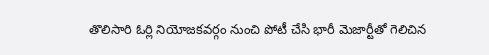తొలిసారి ఓర్లి నియోజకవర్గం నుంచి పోటీ చేసి భారీ మెజార్టీతో గెలిచిన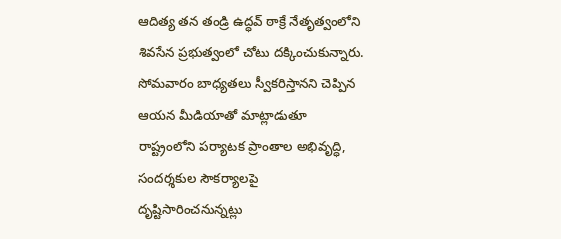ఆదిత్య తన తండ్రి ఉద్ధవ్ ఠాక్రే నేతృత్వంలోని శివసేన ప్రభుత్వంలో చోటు దక్కించుకున్నారు. సోమవారం బాధ్యతలు స్వీకరిస్తానని చెప్పిన ఆయన మీడియాతో మాట్లాడుతూ రాష్ట్రంలోని పర్యాటక ప్రాంతాల అభివృద్ధి, సందర్శకుల సౌకర్యాలపై దృష్టిసారించనున్నట్లు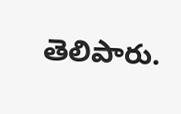తెలిపారు.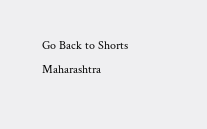Go Back to Shorts
Maharashtra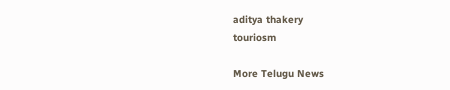aditya thakery
touriosm

More Telugu News